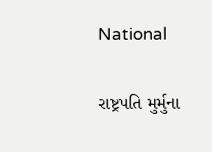National

રાષ્ટ્રપતિ મુર્મુના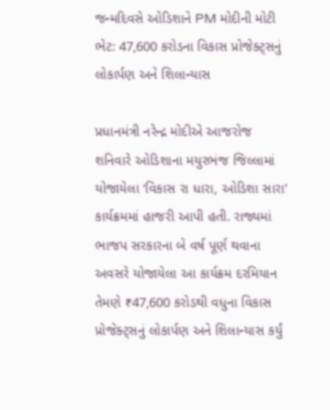જન્મદિવસે ઓડિશાને PM મોદીની મોટી ભેટ: 47,600 કરોડના વિકાસ પ્રોજેક્ટ્સનું લોકાર્પણ અને શિલાન્યાસ

પ્રધાનમંત્રી નરેન્દ્ર મોદીએ આજરોજ શનિવારે ઓડિશાના મયુરભંજ જિલ્લામાં યોજાયેલા ‘વિકાસ રા ધારા, ઓડિશા સારા’ કાર્યક્રમમાં હાજરી આપી હતી. રાજ્યમાં ભાજપ સરકારના બે વર્ષ પૂર્ણ થવાના અવસરે યોજાયેલા આ કાર્યક્રમ દરમિયાન તેમણે ₹47,600 કરોડથી વધુના વિકાસ પ્રોજેક્ટ્સનું લોકાર્પણ અને શિલાન્યાસ કર્યું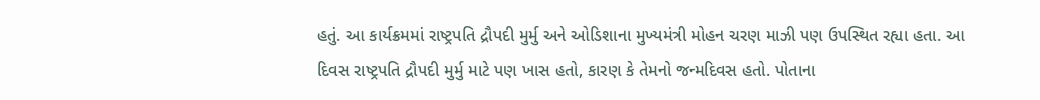હતું. આ કાર્યક્રમમાં રાષ્ટ્રપતિ દ્રૌપદી મુર્મુ અને ઓડિશાના મુખ્યમંત્રી મોહન ચરણ માઝી પણ ઉપસ્થિત રહ્યા હતા. આ દિવસ રાષ્ટ્રપતિ દ્રૌપદી મુર્મુ માટે પણ ખાસ હતો, કારણ કે તેમનો જન્મદિવસ હતો. પોતાના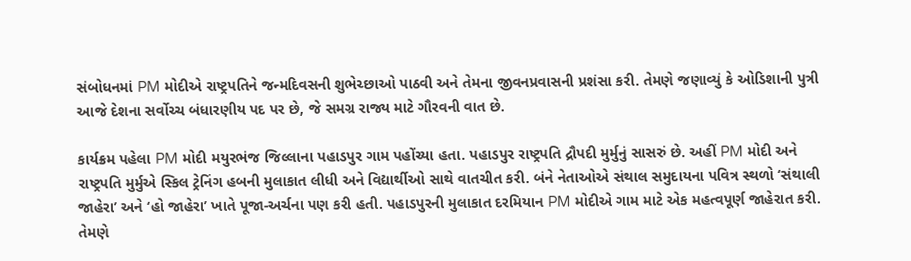સંબોધનમાં PM મોદીએ રાષ્ટ્રપતિને જન્મદિવસની શુભેચ્છાઓ પાઠવી અને તેમના જીવનપ્રવાસની પ્રશંસા કરી. તેમણે જણાવ્યું કે ઓડિશાની પુત્રી આજે દેશના સર્વોચ્ચ બંધારણીય પદ પર છે, જે સમગ્ર રાજ્ય માટે ગૌરવની વાત છે.

કાર્યક્રમ પહેલા PM મોદી મયુરભંજ જિલ્લાના પહાડપુર ગામ પહોંચ્યા હતા. પહાડપુર રાષ્ટ્રપતિ દ્રૌપદી મુર્મુનું સાસરું છે. અહીં PM મોદી અને રાષ્ટ્રપતિ મુર્મુએ સ્કિલ ટ્રેનિંગ હબની મુલાકાત લીધી અને વિદ્યાર્થીઓ સાથે વાતચીત કરી. બંને નેતાઓએ સંથાલ સમુદાયના પવિત્ર સ્થળો ‘સંથાલી જાહેરા’ અને ‘હો જાહેરા’ ખાતે પૂજા-અર્ચના પણ કરી હતી. પહાડપુરની મુલાકાત દરમિયાન PM મોદીએ ગામ માટે એક મહત્વપૂર્ણ જાહેરાત કરી. તેમણે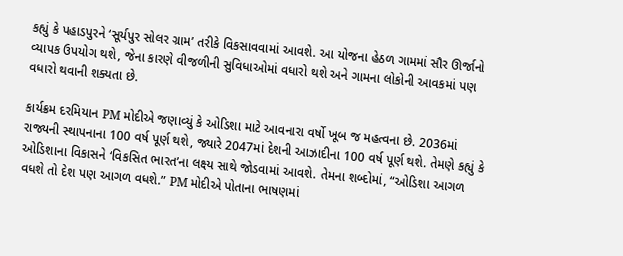કહ્યું કે પહાડપુરને ‘સૂર્યપુર સોલર ગ્રામ’ તરીકે વિકસાવવામાં આવશે. આ યોજના હેઠળ ગામમાં સૌર ઊર્જાનો વ્યાપક ઉપયોગ થશે, જેના કારણે વીજળીની સુવિધાઓમાં વધારો થશે અને ગામના લોકોની આવકમાં પણ વધારો થવાની શક્યતા છે.

કાર્યક્રમ દરમિયાન PM મોદીએ જણાવ્યું કે ઓડિશા માટે આવનારા વર્ષો ખૂબ જ મહત્વના છે. 2036માં રાજ્યની સ્થાપનાના 100 વર્ષ પૂર્ણ થશે, જ્યારે 2047માં દેશની આઝાદીના 100 વર્ષ પૂર્ણ થશે. તેમણે કહ્યું કે ઓડિશાના વિકાસને ‘વિકસિત ભારત’ના લક્ષ્ય સાથે જોડવામાં આવશે. તેમના શબ્દોમાં, “ઓડિશા આગળ વધશે તો દેશ પણ આગળ વધશે.” PM મોદીએ પોતાના ભાષણમાં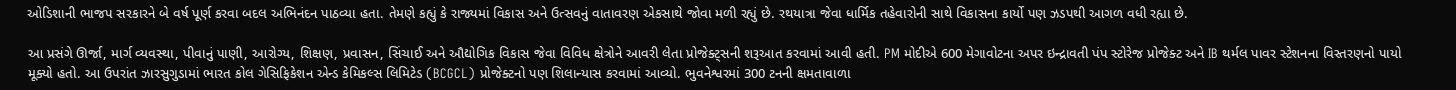ઓડિશાની ભાજપ સરકારને બે વર્ષ પૂર્ણ કરવા બદલ અભિનંદન પાઠવ્યા હતા. તેમણે કહ્યું કે રાજ્યમાં વિકાસ અને ઉત્સવનું વાતાવરણ એકસાથે જોવા મળી રહ્યું છે. રથયાત્રા જેવા ધાર્મિક તહેવારોની સાથે વિકાસના કાર્યો પણ ઝડપથી આગળ વધી રહ્યા છે.

આ પ્રસંગે ઊર્જા, માર્ગ વ્યવસ્થા, પીવાનું પાણી, આરોગ્ય, શિક્ષણ, પ્રવાસન, સિંચાઈ અને ઔદ્યોગિક વિકાસ જેવા વિવિધ ક્ષેત્રોને આવરી લેતા પ્રોજેક્ટ્સની શરૂઆત કરવામાં આવી હતી. PM મોદીએ 600 મેગાવોટના અપર ઇન્દ્રાવતી પંપ સ્ટોરેજ પ્રોજેક્ટ અને IB થર્મલ પાવર સ્ટેશનના વિસ્તરણનો પાયો મૂક્યો હતો. આ ઉપરાંત ઝારસુગુડામાં ભારત કોલ ગેસિફિકેશન એન્ડ કેમિકલ્સ લિમિટેડ (BCGCL) પ્રોજેક્ટનો પણ શિલાન્યાસ કરવામાં આવ્યો. ભુવનેશ્વરમાં 300 ટનની ક્ષમતાવાળા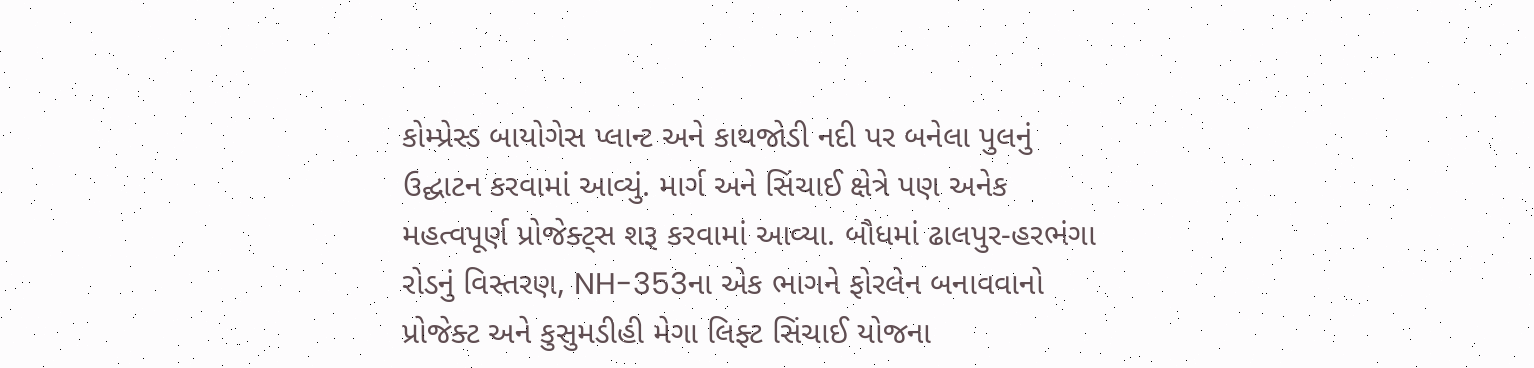કોમ્પ્રેસ્ડ બાયોગેસ પ્લાન્ટ અને કાથજોડી નદી પર બનેલા પુલનું ઉદ્ઘાટન કરવામાં આવ્યું. માર્ગ અને સિંચાઈ ક્ષેત્રે પણ અનેક મહત્વપૂર્ણ પ્રોજેક્ટ્સ શરૂ કરવામાં આવ્યા. બૌધમાં ઢાલપુર-હરભંગા રોડનું વિસ્તરણ, NH-353ના એક ભાગને ફોરલેન બનાવવાનો પ્રોજેક્ટ અને કુસુમડીહી મેગા લિફ્ટ સિંચાઈ યોજના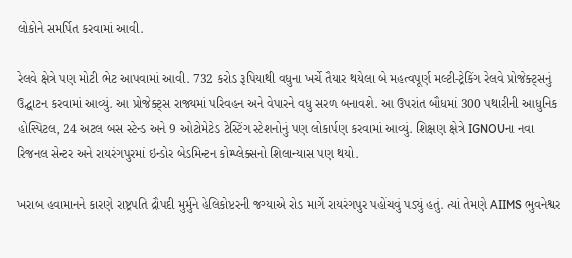લોકોને સમર્પિત કરવામાં આવી.

રેલવે ક્ષેત્રે પણ મોટી ભેટ આપવામાં આવી. 732 કરોડ રૂપિયાથી વધુના ખર્ચે તૈયાર થયેલા બે મહત્વપૂર્ણ મલ્ટી-ટ્રેકિંગ રેલવે પ્રોજેક્ટ્સનું ઉદ્ઘાટન કરવામાં આવ્યું. આ પ્રોજેક્ટ્સ રાજ્યમાં પરિવહન અને વેપારને વધુ સરળ બનાવશે. આ ઉપરાંત બૌધમાં 300 પથારીની આધુનિક હોસ્પિટલ, 24 અટલ બસ સ્ટેન્ડ અને 9 ઓટોમેટેડ ટેસ્ટિંગ સ્ટેશનોનું પણ લોકાર્પણ કરવામાં આવ્યું. શિક્ષણ ક્ષેત્રે IGNOUના નવા રિજનલ સેન્ટર અને રાયરંગપુરમાં ઇન્ડોર બેડમિન્ટન કોમ્પ્લેક્સનો શિલાન્યાસ પણ થયો.

ખરાબ હવામાનને કારણે રાષ્ટ્રપતિ દ્રૌપદી મુર્મુને હેલિકોપ્ટરની જગ્યાએ રોડ માર્ગે રાયરંગપુર પહોંચવું પડ્યું હતું. ત્યાં તેમણે AIIMS ભુવનેશ્વર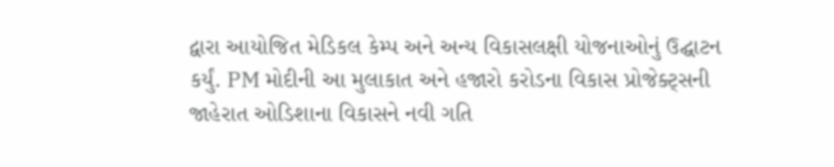દ્વારા આયોજિત મેડિકલ કેમ્પ અને અન્ય વિકાસલક્ષી યોજનાઓનું ઉદ્ઘાટન કર્યું. PM મોદીની આ મુલાકાત અને હજારો કરોડના વિકાસ પ્રોજેક્ટ્સની જાહેરાત ઓડિશાના વિકાસને નવી ગતિ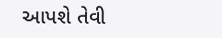આપશે તેવી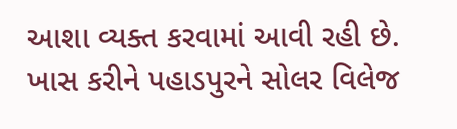આશા વ્યક્ત કરવામાં આવી રહી છે. ખાસ કરીને પહાડપુરને સોલર વિલેજ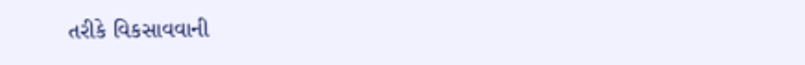તરીકે વિકસાવવાની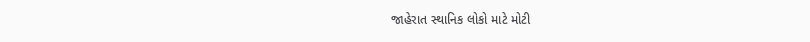જાહેરાત સ્થાનિક લોકો માટે મોટી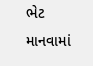ભેટ માનવામાં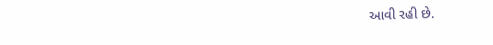આવી રહી છે.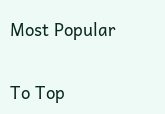Most Popular

To Top